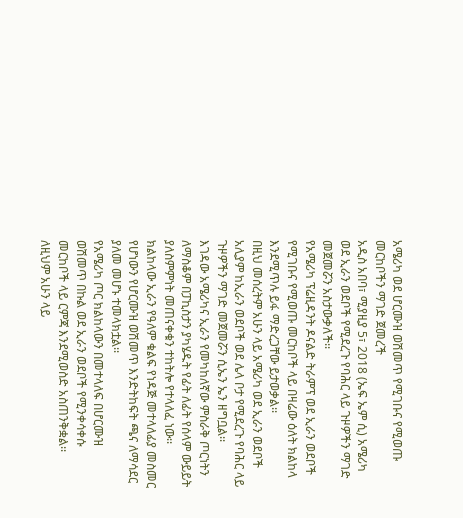አሜሪካ ወደ ሆርሙዝ ወሽመጥ የሚገቡና የሚወጡ መርከቦችን ማገድ ጀመረች
አዲስ አበባ፣ ሚያዚያ 5፣ 2018 (ኤፍ ኤም ሲ) አሜሪካ ወደ ኢራን ወደቦች የሚደረጉ የባሕር ላይ ጉዞዎችን ማገድ መጀመሯን አስታውቃለች፡፡
የአሜሪካ ፕሬዚዳንት ዶናልድ ትራምፕ ወደ ኢራን ወደቦች የሚገቡና የሚወጡ መርከቦች ላይ በዛሬው ዕለት ክልከላ እንደሚጥሉ ይፋ ማድረጋቸው ይታወቃል፡፡
በዚህ መሰረትም አሁን ላይ አሜሪካ ወደ ኢራን ወደቦች አሊያም ከኢራን ወደቦች ወደ ሌላ ቦታ የሚደረጉ የባሕር ላይ ጉዞዎችን ማገድ መጀመሯን ሲኤን ኤን ዘግቧል፡፡
እገዳው አሜሪካና ኢራን የመካከለኛው ምስራቅ ጦርነትን ለማስቆም በፓኪስታን ያካሄዱት የፊት ለፊት የሰላም ውይይት ያለስምምነት መጠናቀቁን ተከትሎ የተላለፈ ነው፡፡
ክልከላው ኢራን የዓለም ቁልፍ የነዳጅ መተላለፊያ መስመር የሆነውን የሆርሙዝ ወሽመጥ እንድትከፍት ጫና ለማሳደር ያለመ መሆኑ ተመላክቷል፡፡
የአሜሪካ ጦር ክልከላውን በመተላለፍ በሆርሙዝ ወሽመጥ በኩል ወደ ኢራን ወደቦች የሚንቀሳቀሱ መርከቦች ላይ ርምጃ እንደሚወስድ አስጠንቅቋል፡፡
ለዚህም አሁን ላይ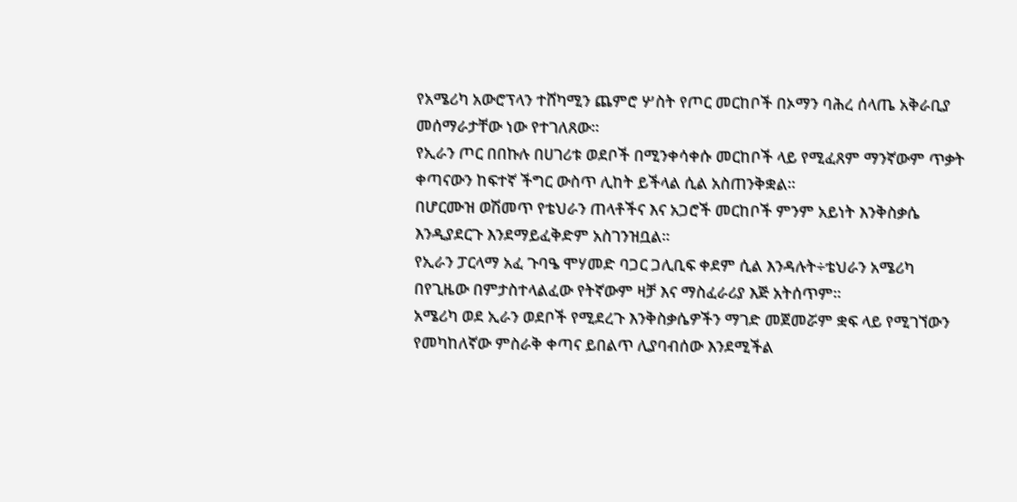የአሜሪካ አውሮፕላን ተሸካሚን ጨምሮ ሦስት የጦር መርከቦች በኦማን ባሕረ ሰላጤ አቅራቢያ መሰማራታቸው ነው የተገለጸው፡፡
የኢራን ጦር በበኩሉ በሀገሪቱ ወደቦች በሚንቀሳቀሱ መርከቦች ላይ የሚፈጸም ማንኛውም ጥቃት ቀጣናውን ከፍተኛ ችግር ውስጥ ሊከት ይችላል ሲል አስጠንቅቋል፡፡
በሆርሙዝ ወሽመጥ የቴህራን ጠላቶችና እና አጋሮች መርከቦች ምንም አይነት እንቅስቃሴ እንዲያደርጉ እንደማይፈቅድም አስገንዝቧል፡፡
የኢራን ፓርላማ አፈ ጉባዔ ሞሃመድ ባጋር ጋሊቢፍ ቀደም ሲል እንዳሉት÷ቴህራን አሜሪካ በየጊዜው በምታስተላልፈው የትኛውም ዛቻ እና ማስፈራሪያ እጅ አትሰጥም፡፡
አሜሪካ ወደ ኢራን ወደቦች የሚደረጉ እንቅስቃሴዎችን ማገድ መጀመሯም ቋፍ ላይ የሚገኘውን የመካከለኛው ምስራቅ ቀጣና ይበልጥ ሊያባብሰው እንደሚችል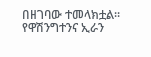በዘገባው ተመላክቷል፡፡
የዋሽንግተንና ኢራን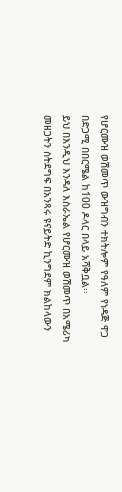የሆርሙዝ ወሽመጥ ውዝግብን ተክትሎም የዓለም የነዳጅ ዋጋ በድጋሚ በበርሜል ከ100 ዶላር በላይ አሻቅቧል፡፡
ይህ በእንዲህ እንዳለ እስራኤል የሆርሙዝ ወሽመጥ በአሜሪካ መዘጋትን ስትደግፍ በአንጻሩ ዩናይትድ ኪንግደም ክልከላውን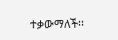ተቃውማለች፡፡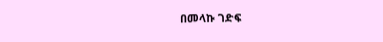በመላኩ ገድፍ